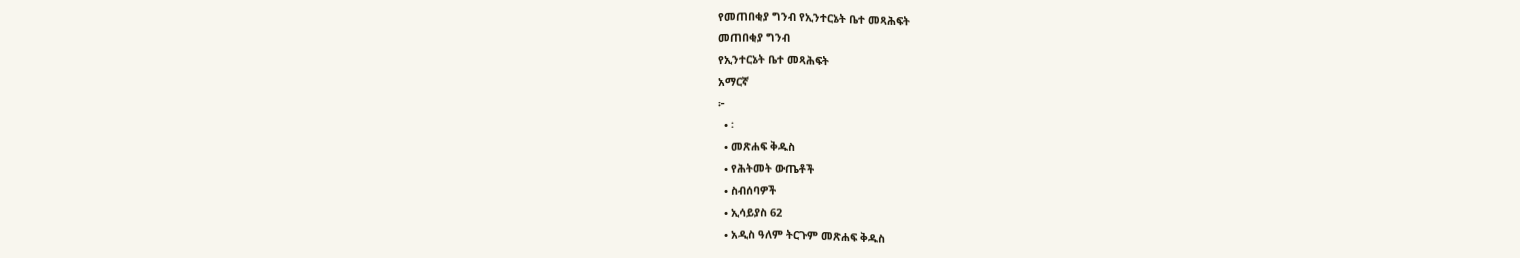የመጠበቂያ ግንብ የኢንተርኔት ቤተ መጻሕፍት
መጠበቂያ ግንብ
የኢንተርኔት ቤተ መጻሕፍት
አማርኛ
፦
  • ፡
  • መጽሐፍ ቅዱስ
  • የሕትመት ውጤቶች
  • ስብሰባዎች
  • ኢሳይያስ 62
  • አዲስ ዓለም ትርጉም መጽሐፍ ቅዱስ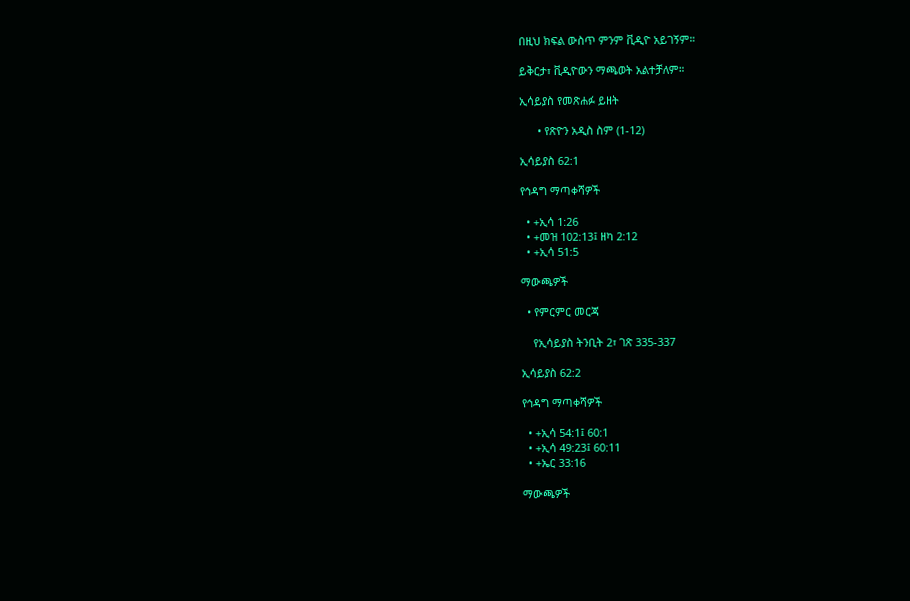በዚህ ክፍል ውስጥ ምንም ቪዲዮ አይገኝም።

ይቅርታ፣ ቪዲዮውን ማጫወት አልተቻለም።

ኢሳይያስ የመጽሐፉ ይዘት

      • የጽዮን አዲስ ስም (1-12)

ኢሳይያስ 62:1

የኅዳግ ማጣቀሻዎች

  • +ኢሳ 1:26
  • +መዝ 102:13፤ ዘካ 2:12
  • +ኢሳ 51:5

ማውጫዎች

  • የምርምር መርጃ

    የኢሳይያስ ትንቢት 2፣ ገጽ 335-337

ኢሳይያስ 62:2

የኅዳግ ማጣቀሻዎች

  • +ኢሳ 54:1፤ 60:1
  • +ኢሳ 49:23፤ 60:11
  • +ኤር 33:16

ማውጫዎች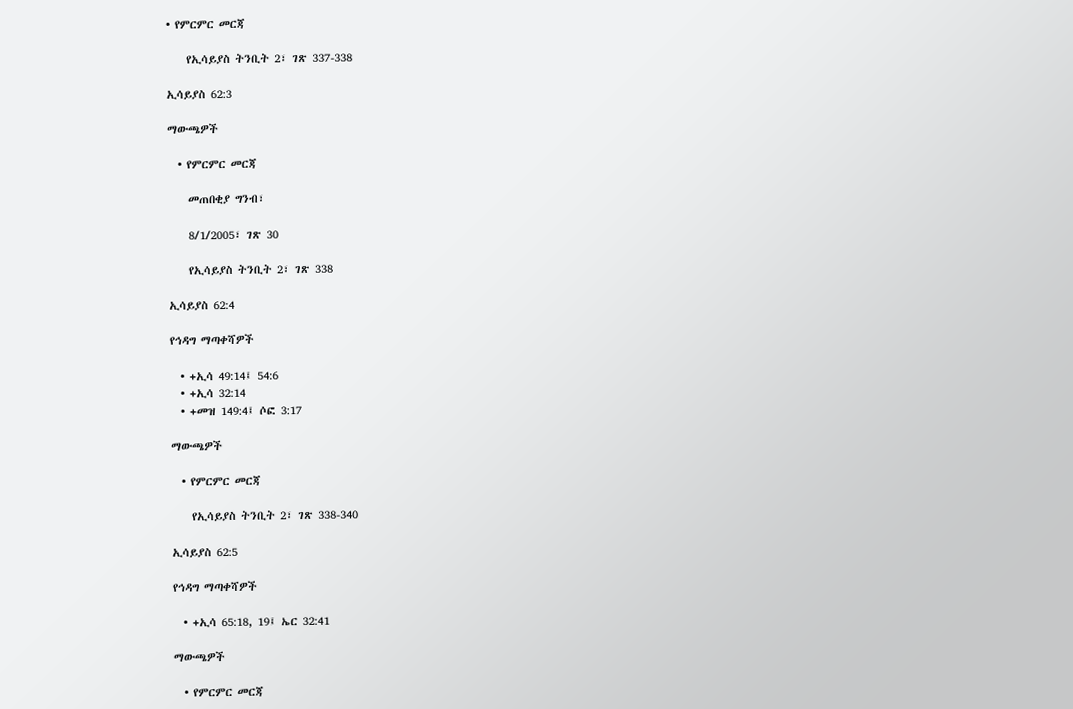• የምርምር መርጃ

    የኢሳይያስ ትንቢት 2፣ ገጽ 337-338

ኢሳይያስ 62:3

ማውጫዎች

  • የምርምር መርጃ

    መጠበቂያ ግንብ፣

    8/1/2005፣ ገጽ 30

    የኢሳይያስ ትንቢት 2፣ ገጽ 338

ኢሳይያስ 62:4

የኅዳግ ማጣቀሻዎች

  • +ኢሳ 49:14፤ 54:6
  • +ኢሳ 32:14
  • +መዝ 149:4፤ ሶፎ 3:17

ማውጫዎች

  • የምርምር መርጃ

    የኢሳይያስ ትንቢት 2፣ ገጽ 338-340

ኢሳይያስ 62:5

የኅዳግ ማጣቀሻዎች

  • +ኢሳ 65:18, 19፤ ኤር 32:41

ማውጫዎች

  • የምርምር መርጃ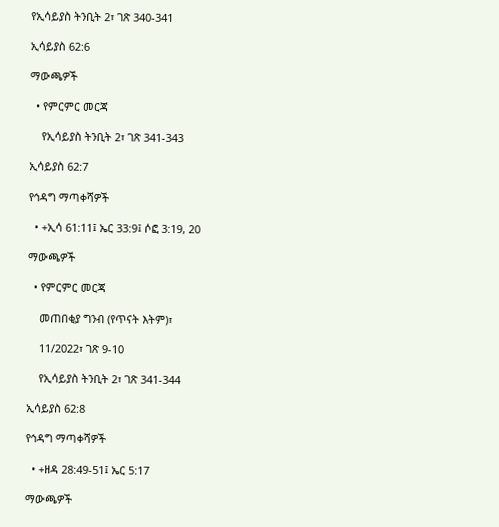የኢሳይያስ ትንቢት 2፣ ገጽ 340-341

ኢሳይያስ 62:6

ማውጫዎች

  • የምርምር መርጃ

    የኢሳይያስ ትንቢት 2፣ ገጽ 341-343

ኢሳይያስ 62:7

የኅዳግ ማጣቀሻዎች

  • +ኢሳ 61:11፤ ኤር 33:9፤ ሶፎ 3:19, 20

ማውጫዎች

  • የምርምር መርጃ

    መጠበቂያ ግንብ (የጥናት እትም)፣

    11/2022፣ ገጽ 9-10

    የኢሳይያስ ትንቢት 2፣ ገጽ 341-344

ኢሳይያስ 62:8

የኅዳግ ማጣቀሻዎች

  • +ዘዳ 28:49-51፤ ኤር 5:17

ማውጫዎች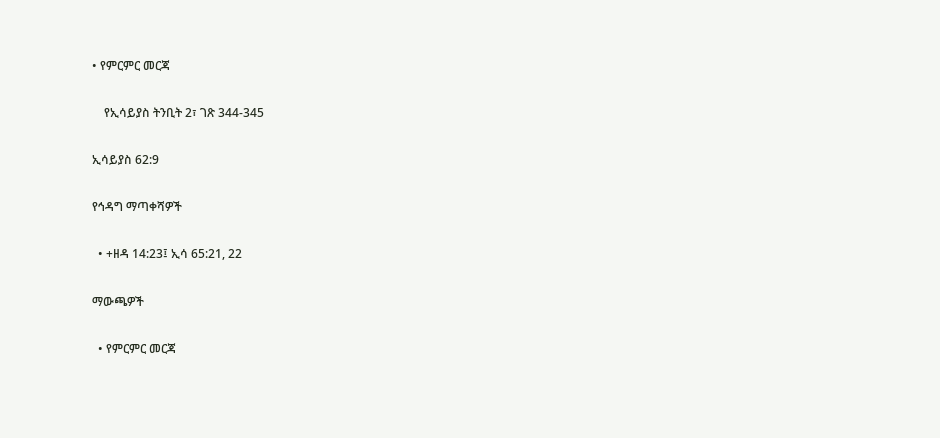• የምርምር መርጃ

    የኢሳይያስ ትንቢት 2፣ ገጽ 344-345

ኢሳይያስ 62:9

የኅዳግ ማጣቀሻዎች

  • +ዘዳ 14:23፤ ኢሳ 65:21, 22

ማውጫዎች

  • የምርምር መርጃ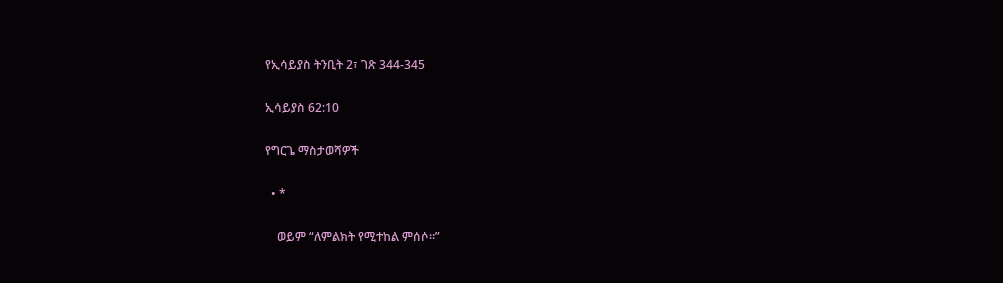የኢሳይያስ ትንቢት 2፣ ገጽ 344-345

ኢሳይያስ 62:10

የግርጌ ማስታወሻዎች

  • *

    ወይም “ለምልክት የሚተከል ምሰሶ።”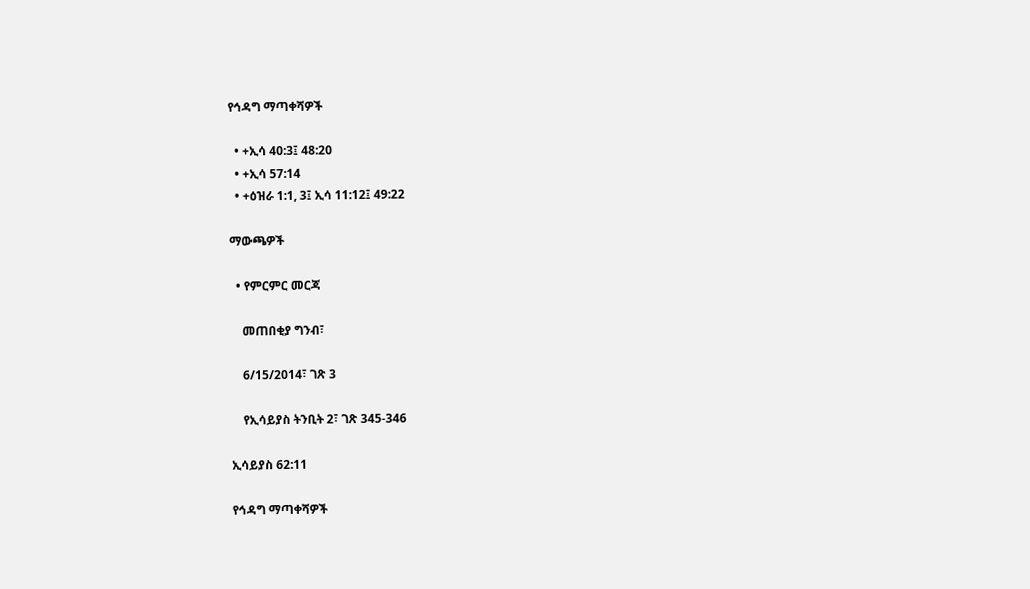የኅዳግ ማጣቀሻዎች

  • +ኢሳ 40:3፤ 48:20
  • +ኢሳ 57:14
  • +ዕዝራ 1:1, 3፤ ኢሳ 11:12፤ 49:22

ማውጫዎች

  • የምርምር መርጃ

    መጠበቂያ ግንብ፣

    6/15/2014፣ ገጽ 3

    የኢሳይያስ ትንቢት 2፣ ገጽ 345-346

ኢሳይያስ 62:11

የኅዳግ ማጣቀሻዎች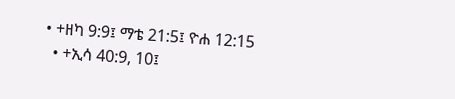• +ዘካ 9:9፤ ማቴ 21:5፤ ዮሐ 12:15
  • +ኢሳ 40:9, 10፤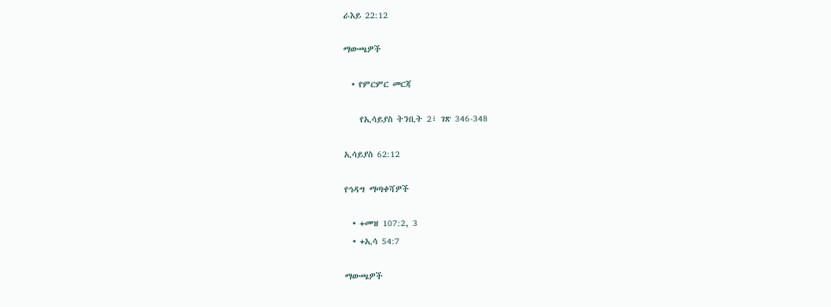ራእይ 22:12

ማውጫዎች

  • የምርምር መርጃ

    የኢሳይያስ ትንቢት 2፣ ገጽ 346-348

ኢሳይያስ 62:12

የኅዳግ ማጣቀሻዎች

  • +መዝ 107:2, 3
  • +ኢሳ 54:7

ማውጫዎች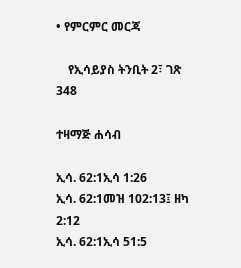• የምርምር መርጃ

    የኢሳይያስ ትንቢት 2፣ ገጽ 348

ተዛማጅ ሐሳብ

ኢሳ. 62:1ኢሳ 1:26
ኢሳ. 62:1መዝ 102:13፤ ዘካ 2:12
ኢሳ. 62:1ኢሳ 51:5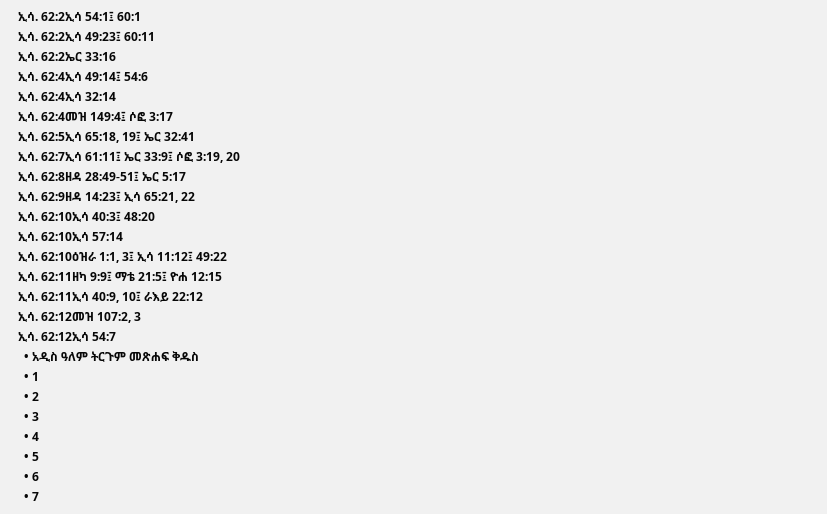ኢሳ. 62:2ኢሳ 54:1፤ 60:1
ኢሳ. 62:2ኢሳ 49:23፤ 60:11
ኢሳ. 62:2ኤር 33:16
ኢሳ. 62:4ኢሳ 49:14፤ 54:6
ኢሳ. 62:4ኢሳ 32:14
ኢሳ. 62:4መዝ 149:4፤ ሶፎ 3:17
ኢሳ. 62:5ኢሳ 65:18, 19፤ ኤር 32:41
ኢሳ. 62:7ኢሳ 61:11፤ ኤር 33:9፤ ሶፎ 3:19, 20
ኢሳ. 62:8ዘዳ 28:49-51፤ ኤር 5:17
ኢሳ. 62:9ዘዳ 14:23፤ ኢሳ 65:21, 22
ኢሳ. 62:10ኢሳ 40:3፤ 48:20
ኢሳ. 62:10ኢሳ 57:14
ኢሳ. 62:10ዕዝራ 1:1, 3፤ ኢሳ 11:12፤ 49:22
ኢሳ. 62:11ዘካ 9:9፤ ማቴ 21:5፤ ዮሐ 12:15
ኢሳ. 62:11ኢሳ 40:9, 10፤ ራእይ 22:12
ኢሳ. 62:12መዝ 107:2, 3
ኢሳ. 62:12ኢሳ 54:7
  • አዲስ ዓለም ትርጉም መጽሐፍ ቅዱስ
  • 1
  • 2
  • 3
  • 4
  • 5
  • 6
  • 7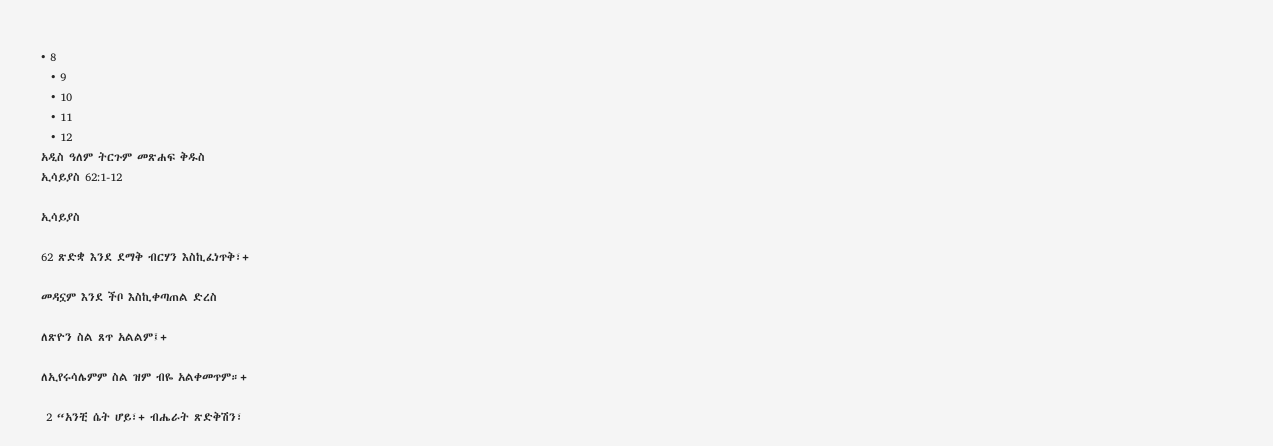• 8
  • 9
  • 10
  • 11
  • 12
አዲስ ዓለም ትርጉም መጽሐፍ ቅዱስ
ኢሳይያስ 62:1-12

ኢሳይያስ

62 ጽድቋ እንደ ደማቅ ብርሃን እስኪፈነጥቅ፣+

መዳኗም እንደ ችቦ እስኪቀጣጠል ድረስ

ለጽዮን ስል ጸጥ አልልም፤+

ለኢየሩሳሌምም ስል ዝም ብዬ አልቀመጥም።+

 2 “አንቺ ሴት ሆይ፣+ ብሔራት ጽድቅሽን፣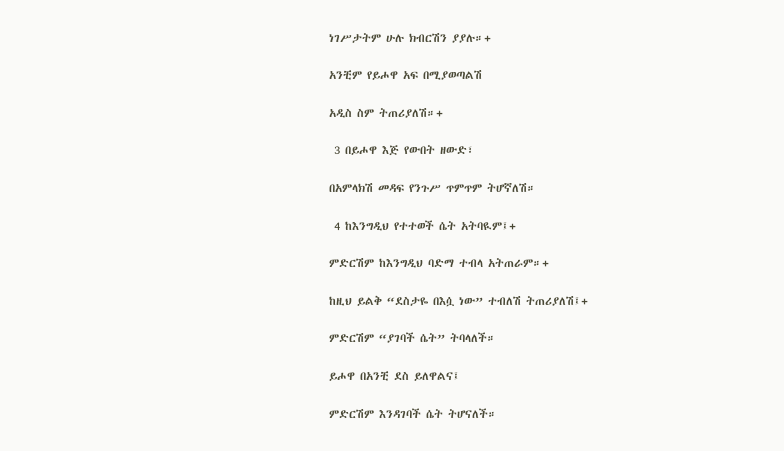ነገሥታትም ሁሉ ክብርሽን ያያሉ።+

አንቺም የይሖዋ አፍ በሚያወጣልሽ

አዲስ ስም ትጠሪያለሽ።+

 3 በይሖዋ እጅ የውበት ዘውድ፣

በአምላክሽ መዳፍ የንጉሥ ጥምጥም ትሆኛለሽ።

 4 ከእንግዲህ የተተወች ሴት አትባዪም፤+

ምድርሽም ከእንግዲህ ባድማ ተብላ አትጠራም።+

ከዚህ ይልቅ “ደስታዬ በእሷ ነው” ተብለሽ ትጠሪያለሽ፤+

ምድርሽም “ያገባች ሴት” ትባላለች።

ይሖዋ በአንቺ ደስ ይለዋልና፤

ምድርሽም እንዳገባች ሴት ትሆናለች።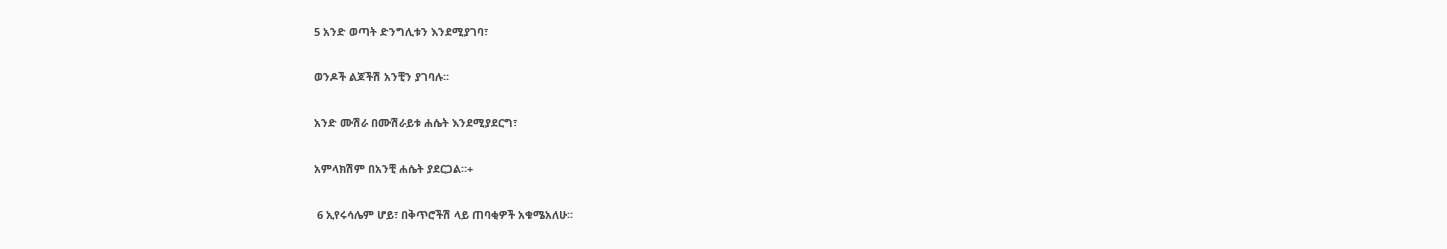5 አንድ ወጣት ድንግሊቱን እንደሚያገባ፣

ወንዶች ልጆችሽ አንቺን ያገባሉ።

አንድ ሙሽራ በሙሽራይቱ ሐሴት እንደሚያደርግ፣

አምላክሽም በአንቺ ሐሴት ያደርጋል።+

 6 ኢየሩሳሌም ሆይ፣ በቅጥሮችሽ ላይ ጠባቂዎች አቁሜአለሁ።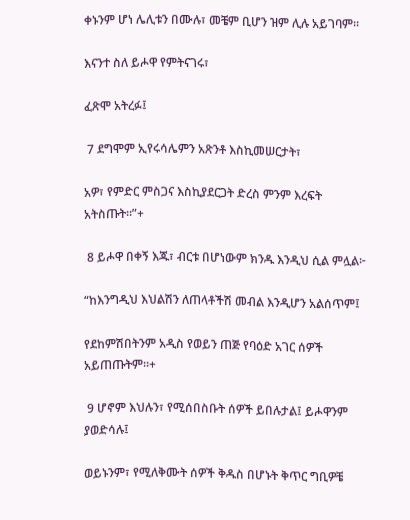ቀኑንም ሆነ ሌሊቱን በሙሉ፣ መቼም ቢሆን ዝም ሊሉ አይገባም።

እናንተ ስለ ይሖዋ የምትናገሩ፣

ፈጽሞ አትረፉ፤

 7 ደግሞም ኢየሩሳሌምን አጽንቶ እስኪመሠርታት፣

አዎ፣ የምድር ምስጋና እስኪያደርጋት ድረስ ምንም እረፍት አትስጡት።”+

 8 ይሖዋ በቀኝ እጁ፣ ብርቱ በሆነውም ክንዱ እንዲህ ሲል ምሏል፦

“ከእንግዲህ እህልሽን ለጠላቶችሽ መብል እንዲሆን አልሰጥም፤

የደከምሽበትንም አዲስ የወይን ጠጅ የባዕድ አገር ሰዎች አይጠጡትም።+

 9 ሆኖም እህሉን፣ የሚሰበስቡት ሰዎች ይበሉታል፤ ይሖዋንም ያወድሳሉ፤

ወይኑንም፣ የሚለቅሙት ሰዎች ቅዱስ በሆኑት ቅጥር ግቢዎቼ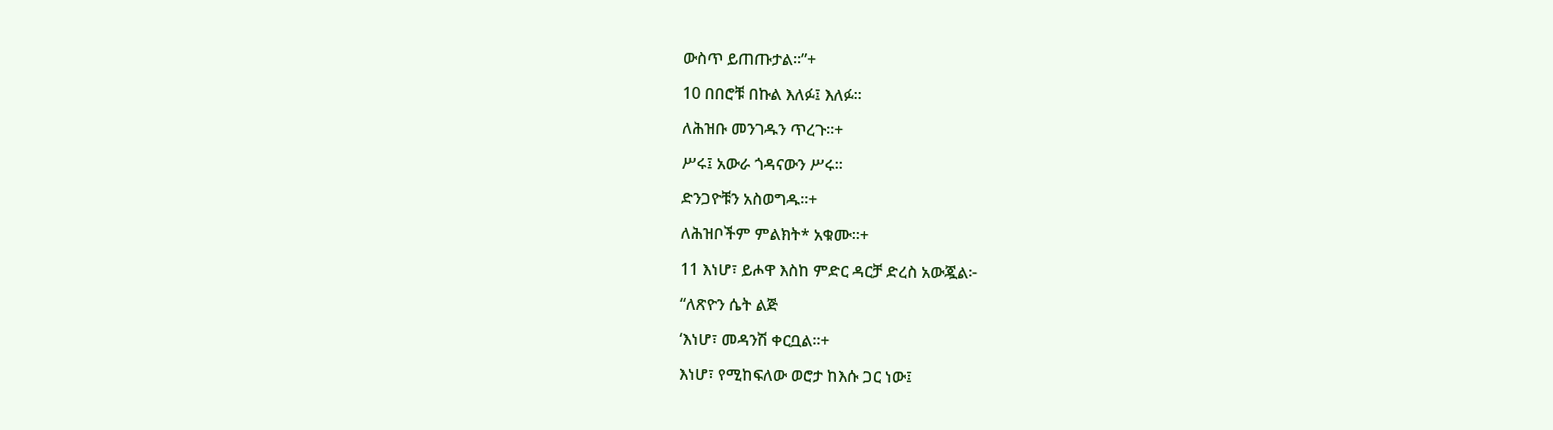ውስጥ ይጠጡታል።”+

10 በበሮቹ በኩል እለፉ፤ እለፉ።

ለሕዝቡ መንገዱን ጥረጉ።+

ሥሩ፤ አውራ ጎዳናውን ሥሩ።

ድንጋዮቹን አስወግዱ።+

ለሕዝቦችም ምልክት* አቁሙ።+

11 እነሆ፣ ይሖዋ እስከ ምድር ዳርቻ ድረስ አውጇል፦

“ለጽዮን ሴት ልጅ

‘እነሆ፣ መዳንሽ ቀርቧል።+

እነሆ፣ የሚከፍለው ወሮታ ከእሱ ጋር ነው፤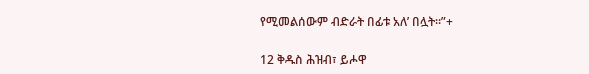የሚመልሰውም ብድራት በፊቱ አለ’ በሏት።”+

12 ቅዱስ ሕዝብ፣ ይሖዋ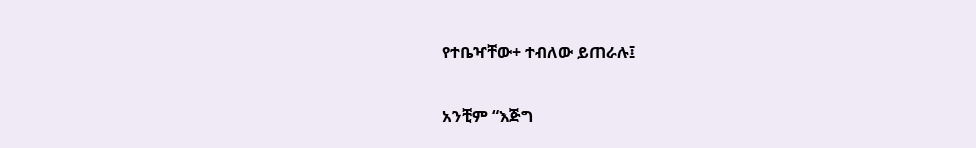የተቤዣቸው+ ተብለው ይጠራሉ፤

አንቺም “እጅግ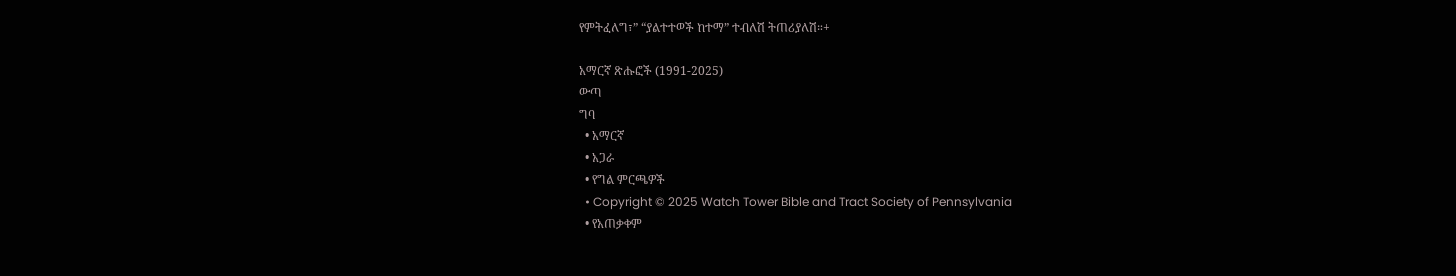የምትፈለግ፣” “ያልተተወች ከተማ” ተብለሽ ትጠሪያለሽ።+

አማርኛ ጽሑፎች (1991-2025)
ውጣ
ግባ
  • አማርኛ
  • አጋራ
  • የግል ምርጫዎች
  • Copyright © 2025 Watch Tower Bible and Tract Society of Pennsylvania
  • የአጠቃቀም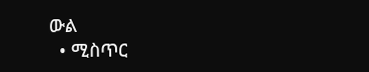ውል
  • ሚስጥር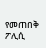የመጠበቅ ፖሊሲ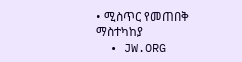• ሚስጥር የመጠበቅ ማስተካከያ
  • JW.ORG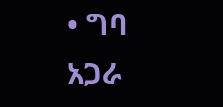• ግባ
አጋራ